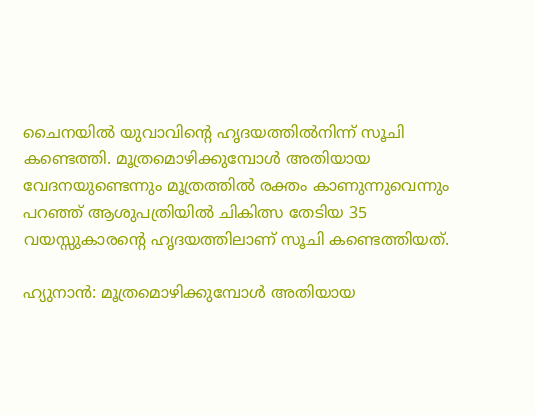ചൈനയിൽ യുവാവിൻ്റെ ഹൃദയത്തിൽനിന്ന് സൂചി കണ്ടെത്തി. മൂത്രമൊഴിക്കുമ്പോൾ അതിയായ വേദനയുണ്ടെന്നും മൂത്രത്തിൽ രക്തം കാണുന്നുവെന്നും പറഞ്ഞ് ആശുപത്രിയിൽ ചികിത്സ തേടിയ 35 വയസ്സുകാരൻ്റെ ഹൃദയത്തിലാണ് സൂചി കണ്ടെത്തിയത്.

ഹ്യുനാൻ: മൂത്രമൊഴിക്കുമ്പോൾ അതിയായ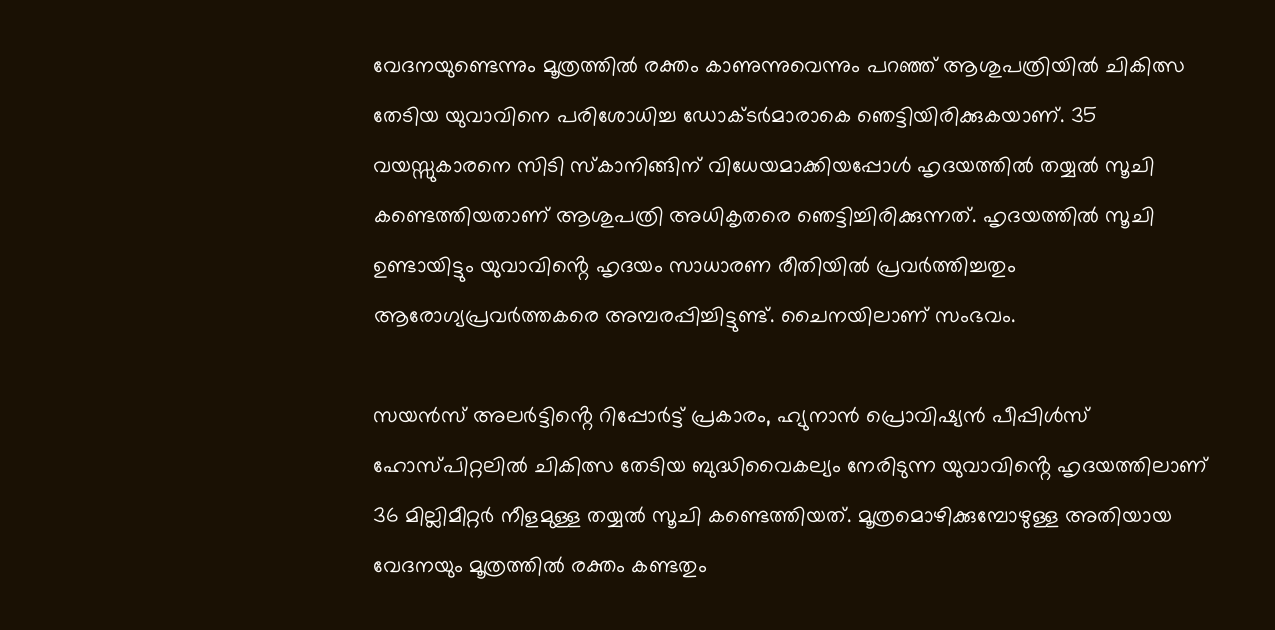വേദനയുണ്ടെന്നും മൂത്രത്തിൽ രക്തം കാണുന്നുവെന്നും പറഞ്ഞ് ആശുപത്രിയിൽ ചികിത്സ തേടിയ യുവാവിനെ പരിശോധിച്ച ഡോക്ടർമാരാകെ ഞെട്ടിയിരിക്കുകയാണ്. 35 വയസ്സുകാരനെ സിടി സ്കാനിങ്ങിന് വിധേയമാക്കിയപ്പോൾ ഹൃദയത്തിൽ തയ്യൽ സൂചി കണ്ടെത്തിയതാണ് ആശുപത്രി അധികൃതരെ ഞെട്ടിച്ചിരിക്കുന്നത്. ഹൃദയത്തിൽ സൂചി ഉണ്ടായിട്ടും യുവാവിൻ്റെ ഹൃദയം സാധാരണ രീതിയിൽ പ്രവർത്തിച്ചതും ആരോഗ്യപ്രവർത്തകരെ അമ്പരപ്പിച്ചിട്ടുണ്ട്. ചൈനയിലാണ് സംഭവം.

സയൻസ് അലർട്ടിൻ്റെ റിപ്പോർട്ട് പ്രകാരം, ഹ്യുനാൻ പ്രൊവിഷ്യൻ പീപ്പിൾസ് ഹോസ്പിറ്റലിൽ ചികിത്സ തേടിയ ബുദ്ധിവൈകല്യം നേരിടുന്ന യുവാവിൻ്റെ ഹൃദയത്തിലാണ് 36 മില്ലിമീറ്റർ നീളമുള്ള തയ്യൽ സൂചി കണ്ടെത്തിയത്. മൂത്രമൊഴിക്കുമ്പോഴുള്ള അതിയായ വേദനയും മൂത്രത്തിൽ രക്തം കണ്ടതും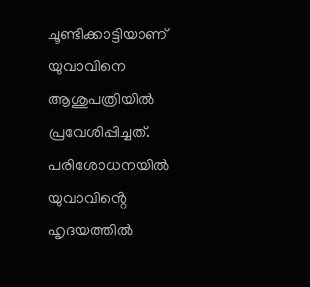ചൂണ്ടിക്കാട്ടിയാണ് യുവാവിനെ ആശുപത്രിയിൽ പ്രവേശിപ്പിച്ചത്. പരിശോധനയിൽ യുവാവിൻ്റെ ഹൃദയത്തിൽ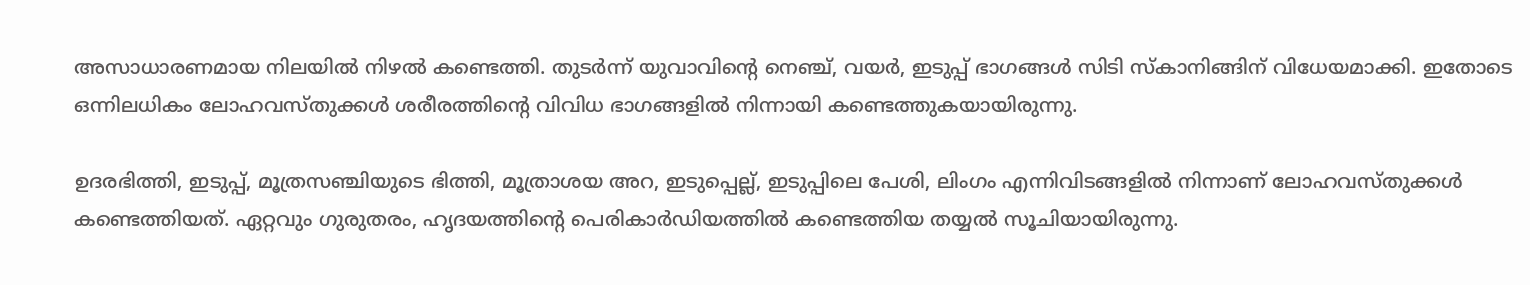അസാധാരണമായ നിലയിൽ നിഴൽ കണ്ടെത്തി. തുടർന്ന് യുവാവിൻ്റെ നെഞ്ച്, വയർ, ഇടുപ്പ് ഭാഗങ്ങൾ സിടി സ്കാനിങ്ങിന് വിധേയമാക്കി. ഇതോടെ ഒന്നിലധികം ലോഹവസ്തുക്കൾ ശരീരത്തിന്റെ വിവിധ ഭാഗങ്ങളിൽ നിന്നായി കണ്ടെത്തുകയായിരുന്നു.

ഉദരഭിത്തി, ഇടുപ്പ്, മൂത്രസഞ്ചിയുടെ ഭിത്തി, മൂത്രാശയ അറ, ഇടുപ്പെല്ല്, ഇടുപ്പിലെ പേശി, ലിംഗം എന്നിവിടങ്ങളിൽ നിന്നാണ് ലോഹവസ്തുക്കൾ കണ്ടെത്തിയത്. ഏറ്റവും ഗുരുതരം, ഹൃദയത്തിൻ്റെ പെരികാർഡിയത്തിൽ കണ്ടെത്തിയ തയ്യൽ സൂചിയായിരുന്നു.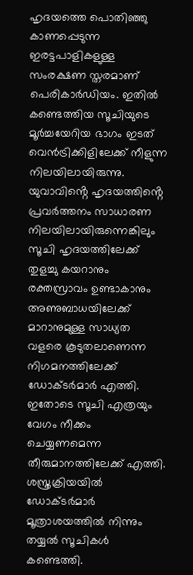ഹൃദയത്തെ പൊതിഞ്ഞു കാണപ്പെടുന്ന ഇരട്ടപാളികളുള്ള സംരക്ഷണ സ്തരമാണ് പെരികാർഡിയം. ഇതിൽ കണ്ടെത്തിയ സൂചിയുടെ മൂർച്ചയേറിയ ഭാഗം ഇടത് വെൻട്രിക്കിളിലേക്ക് നീളുന്ന നിലയിലായിരുന്നു. യുവാവിൻ്റെ ഹൃദയത്തിൻ്റെ പ്രവർത്തനം സാധാരണ നിലയിലായിരുന്നെങ്കിലും സൂചി ഹൃദയത്തിലേക്ക് തുളച്ചു കയറാനും രക്തസ്രാവം ഉണ്ടാകാനും അണുബാധയിലേക്ക് മാറാനുമുള്ള സാധ്യത വളരെ കൂടുതലാണെന്ന നിഗമനത്തിലേക്ക് ഡോക്ടർമാർ എത്തി. ഇതോടെ സൂചി എത്രയും വേഗം നീക്കം ചെയ്യണമെന്ന തീരുമാനത്തിലേക്ക് എത്തി. ശസ്ത്രക്രിയയിൽ ഡോക്ടർമാർ മൂത്രാശയത്തിൽ നിന്നും തയ്യൽ സൂചികൾ കണ്ടെത്തി.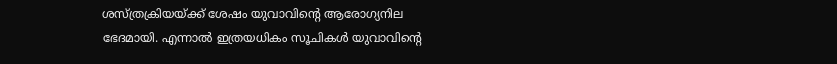ശസ്ത്രക്രിയയ്ക്ക് ശേഷം യുവാവിൻ്റെ ആരോഗ്യനില ഭേദമായി. എന്നാൽ ഇത്രയധികം സൂചികൾ യുവാവിൻ്റെ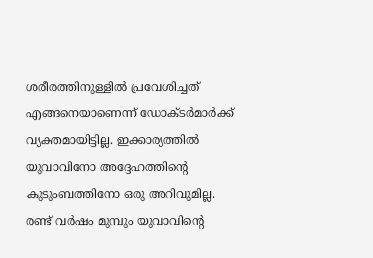ശരീരത്തിനുള്ളിൽ പ്രവേശിച്ചത് എങ്ങനെയാണെന്ന് ഡോക്ടർമാർക്ക് വ്യക്തമായിട്ടില്ല. ഇക്കാര്യത്തിൽ യുവാവിനോ അദ്ദേഹത്തിൻ്റെ കുടുംബത്തിനോ ഒരു അറിവുമില്ല. രണ്ട് വർഷം മുമ്പും യുവാവിൻ്റെ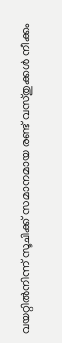വയറ്റിൽനിന്ന് സൂചിക്ക് സമാനമായ രണ്ട് വസ്തുക്കൾ നീക്കം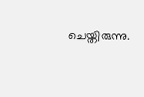ചെയ്തിരുന്നു.